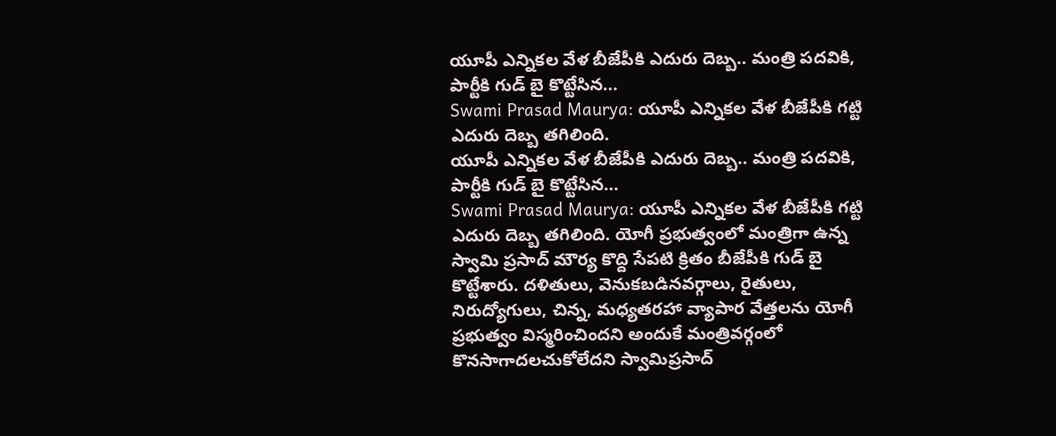యూపీ ఎన్నికల వేళ బీజేపీకి ఎదురు దెబ్బ.. మంత్రి పదవికి, పార్టీకి గుడ్ బై కొట్టేసిన...
Swami Prasad Maurya: యూపీ ఎన్నికల వేళ బీజేపీకి గట్టి ఎదురు దెబ్బ తగిలింది.
యూపీ ఎన్నికల వేళ బీజేపీకి ఎదురు దెబ్బ.. మంత్రి పదవికి, పార్టీకి గుడ్ బై కొట్టేసిన...
Swami Prasad Maurya: యూపీ ఎన్నికల వేళ బీజేపీకి గట్టి ఎదురు దెబ్బ తగిలింది. యోగీ ప్రభుత్వంలో మంత్రిగా ఉన్న స్వామి ప్రసాద్ మౌర్య కొద్ది సేపటి క్రితం బీజేపీకి గుడ్ బై కొట్టేశారు. దళితులు, వెనుకబడినవర్గాలు, రైతులు, నిరుద్యోగులు, చిన్న, మధ్యతరహా వ్యాపార వేత్తలను యోగీ ప్రభుత్వం విస్మరించిందని అందుకే మంత్రివర్గంలో కొనసాగాదలచుకోలేదని స్వామిప్రసాద్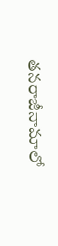తనరాజీనామాలో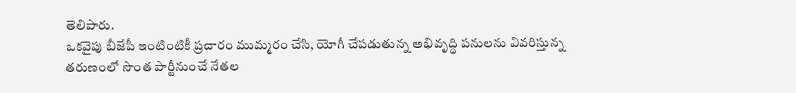తెలిపారు.
ఒకవైపు బీజేపీ ఇంటింటికీ ప్రచారం ముమ్మరం చేసి, యోగీ చేపడుతున్న అభివృద్ధి పనులను వివరిస్తున్న తరుణంలో సొంత పార్టీనుంచే నేతల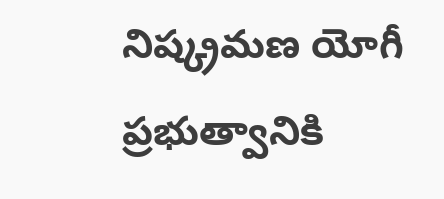నిష్క్రమణ యోగీ ప్రభుత్వానికి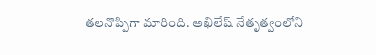తలనొప్పిగా మారింది. అఖిలేష్ నేతృత్వంలోని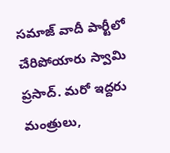సమాజ్ వాదీ పార్టీలో చేరిపోయారు స్వామి ప్రసాద్. మరో ఇద్దరు మంత్రులు,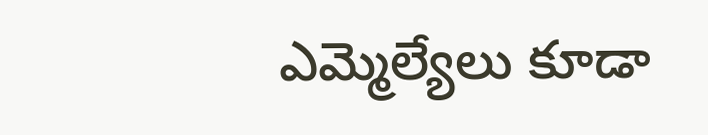ఎమ్మెల్యేలు కూడా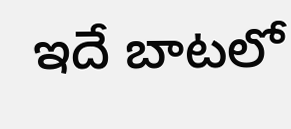ఇదే బాటలో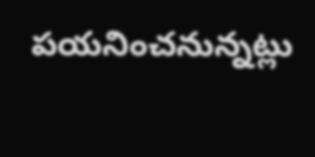పయనించనున్నట్లు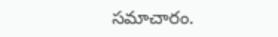సమాచారం.